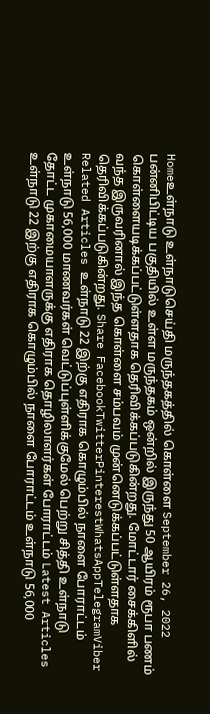Homeஉள்நாடு உள்நாடுசெய்தி மருந்தகத்தில் கொள்ளை September 26, 2022 பன்னிபிட்டிய பகுதியில் உள்ள மருந்தகம் ஒன்றில் இருந்து 50 ஆயிரம் ரூபா பணம் கொள்ளையடிக்கப்பட்டுள்ளதாக தெரிவிக்கப்படுகின்றது. மோட்டார் சைக்கிளில் வந்த இருவரினால் இந்த கொள்ளை சம்பவம் முன்னெடுக்கப்பட்டுள்ளதாக தெரிவிக்கப்படுகின்றது. Share FacebookTwitterPinterestWhatsAppTelegramViber Related Articles உள்நாடு 22 இற்கு எதிராக கொழும்பில் நாளை போராட்டம் உள்நாடு 56,000 மாணவர்கள் வெட்டுப்புள்ளிக்குமேல் பெற்று சித்தி உள்நாடு தோட்ட முகாமையாளருக்கு எதிராக தொழிலாளர்கள் போராட்டம் Latest Articles உள்நாடு 22 இற்கு எதிராக கொழும்பில் நாளை போராட்டம் உள்நாடு 56,000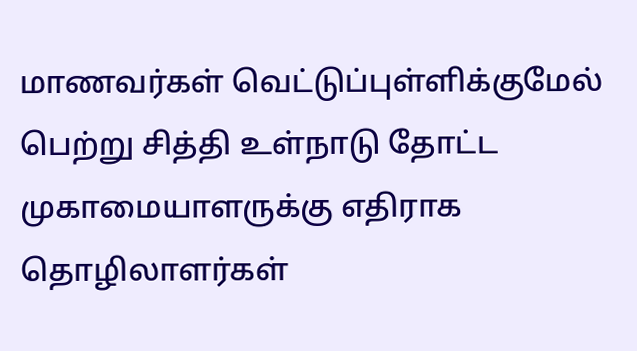மாணவர்கள் வெட்டுப்புள்ளிக்குமேல் பெற்று சித்தி உள்நாடு தோட்ட முகாமையாளருக்கு எதிராக தொழிலாளர்கள்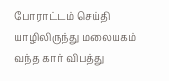போராட்டம் செய்தி யாழிலிருந்து மலையகம் வந்த கார் விபத்து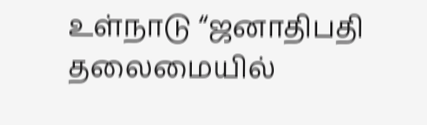உள்நாடு “ஜனாதிபதி தலைமையில்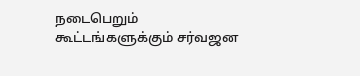நடைபெறும் கூட்டங்களுக்கும் சர்வஜன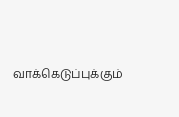வாக்கெடுப்புக்கும்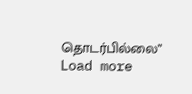தொடர்பில்லை” Load more